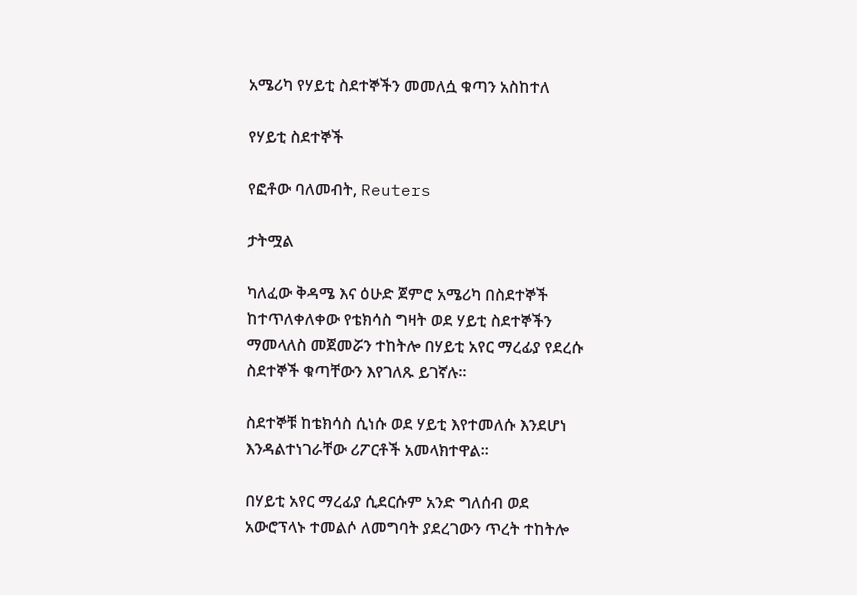አሜሪካ የሃይቲ ስደተኞችን መመለሷ ቁጣን አስከተለ

የሃይቲ ስደተኞች

የፎቶው ባለመብት, Reuters

ታትሟል

ካለፈው ቅዳሜ እና ዕሁድ ጀምሮ አሜሪካ በስደተኞች ከተጥለቀለቀው የቴክሳስ ግዛት ወደ ሃይቲ ስደተኞችን ማመላለስ መጀመሯን ተከትሎ በሃይቲ አየር ማረፊያ የደረሱ ስደተኞች ቁጣቸውን እየገለጹ ይገኛሉ።

ስደተኞቹ ከቴክሳስ ሲነሱ ወደ ሃይቲ እየተመለሱ እንደሆነ እንዳልተነገራቸው ሪፖርቶች አመላክተዋል።

በሃይቲ አየር ማረፊያ ሲደርሱም አንድ ግለሰብ ወደ አውሮፕላኑ ተመልሶ ለመግባት ያደረገውን ጥረት ተከትሎ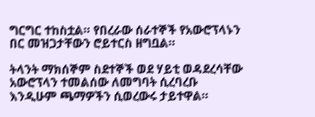ግርግር ተከስቷል። የበረራው ሰራተኞች የአውሮፕላኑን በር መዝጋታቸውን ሮይተርስ ዘግቧል።

ትላንት ማክሰኞም ስደተኞች ወደ ሃይቲ ወዳደረሳቸው አውሮፕላን ተመልሰው ለመግባት ሲረባረቡ እንዲሁም ጫማዎችን ሲወረውሩ ታይተዋል።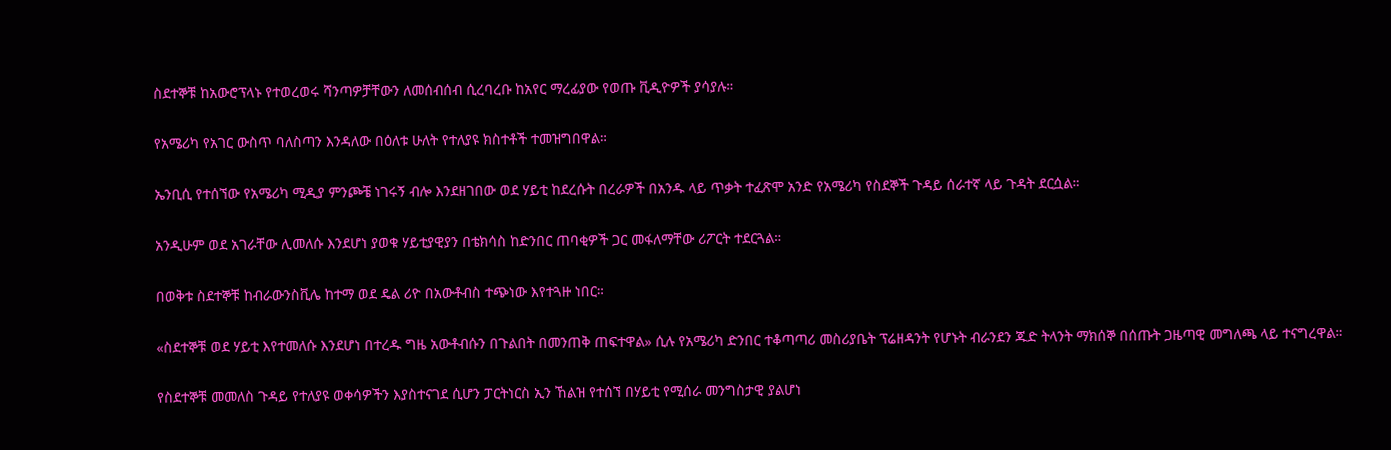ስደተኞቹ ከአውሮፕላኑ የተወረወሩ ሻንጣዎቻቸውን ለመሰብሰብ ሲረባረቡ ከአየር ማረፊያው የወጡ ቪዲዮዎች ያሳያሉ።

የአሜሪካ የአገር ውስጥ ባለስጣን እንዳለው በዕለቱ ሁለት የተለያዩ ክስተቶች ተመዝግበዋል።

ኤንቢሲ የተሰኘው የአሜሪካ ሚዲያ ምንጮቼ ነገሩኝ ብሎ እንደዘገበው ወደ ሃይቲ ከደረሱት በረራዎች በአንዱ ላይ ጥቃት ተፈጽሞ አንድ የአሜሪካ የስደኞች ጉዳይ ሰራተኛ ላይ ጉዳት ደርሷል።

አንዲሁም ወደ አገራቸው ሊመለሱ እንደሆነ ያወቁ ሃይቲያዊያን በቴክሳስ ከድንበር ጠባቂዎች ጋር መፋለማቸው ሪፖርት ተደርጓል።

በወቅቱ ስደተኞቹ ከብራውንስቪሌ ከተማ ወደ ዴል ሪዮ በአውቶብስ ተጭነው እየተጓዙ ነበር።

«ስደተኞቹ ወደ ሃይቲ እየተመለሱ እንደሆነ በተረዱ ግዜ አውቶብሱን በጉልበት በመንጠቅ ጠፍተዋል» ሲሉ የአሜሪካ ድንበር ተቆጣጣሪ መስሪያቤት ፕሬዘዳንት የሆኑት ብራንደን ጁድ ትላንት ማክሰኞ በሰጡት ጋዜጣዊ መግለጫ ላይ ተናግረዋል።

የስደተኞቹ መመለስ ጉዳይ የተለያዩ ወቀሳዎችን እያስተናገደ ሲሆን ፓርትነርስ ኢን ኸልዝ የተሰኘ በሃይቲ የሚሰራ መንግስታዊ ያልሆነ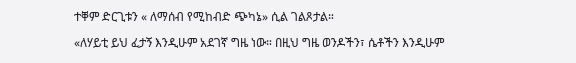ተቐም ድርጊቱን « ለማሰብ የሚከብድ ጭካኔ» ሲል ገልጾታል።

«ለሃይቲ ይህ ፈታኝ እንዲሁም አደገኛ ግዜ ነው። በዚህ ግዜ ወንዶችን፣ ሴቶችን እንዲሁም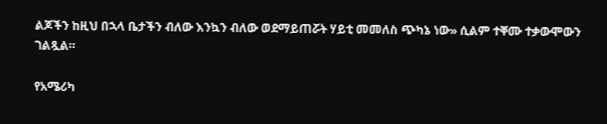ልጆችን ከዚህ በኋላ ቤታችን ብለው እንኳን ብለው ወደማይጠሯት ሃይቲ መመለስ ጭካኔ ነው» ሲልም ተቐሙ ተቃውሞውን ገልጿል።

የአሜሪካ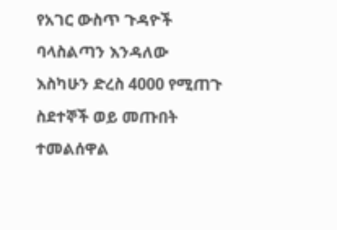የአገር ውስጥ ጉዳዮች ባላስልጣን እንዳለው እስካሁን ድረስ 4000 የሚጠጉ ስደተኞች ወይ መጡበት ተመልሰዋል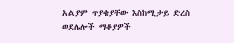አልያም ጥያቄያቸው እስከሚታይ ድረስ ወደሌሎች ማቆያዎች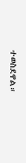ተወስደዋል።